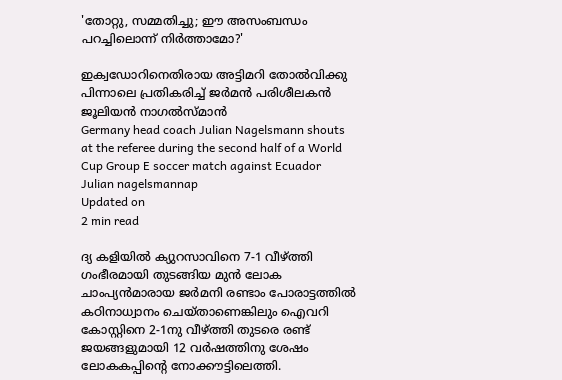'തോറ്റു, സമ്മതിച്ചു; ഈ അസംബന്ധം പറച്ചിലൊന്ന് നിർത്താമോ?'

ഇക്വഡോറിനെതിരായ അട്ടിമറി തോൽവിക്കു പിന്നാലെ പ്രതികരിച്ച് ജർമൻ പരിശീലകൻ ജൂലിയൻ നാഗൽസ്മാൻ
Germany head coach Julian Nagelsmann shouts at the referee during the second half of a World Cup Group E soccer match against Ecuador
Julian nagelsmannap
Updated on
2 min read

ദ്യ കളിയിൽ ക്യുറസാവിനെ 7-1 വീഴ്ത്തി ഗംഭീരമായി തുടങ്ങിയ മുൻ ലോക ചാംപ്യൻമാരായ ജർമനി രണ്ടാം പോരാട്ടത്തിൽ കഠിനാധ്വാനം ചെയ്താണെങ്കിലും ഐവറി കോസ്റ്റിനെ 2-1നു വീഴ്ത്തി തുടരെ രണ്ട് ജയങ്ങളുമായി 12 വർഷത്തിനു ശേഷം ലോകകപ്പിന്റെ നോക്കൗട്ടിലെത്തി.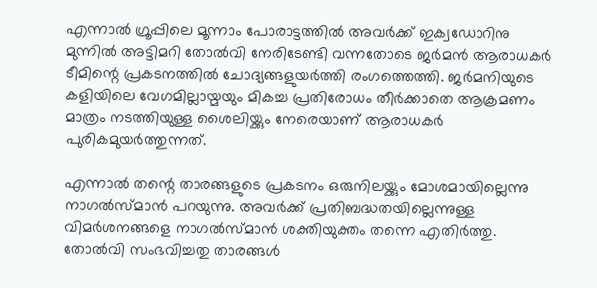എന്നാൽ ഗ്രൂപ്പിലെ മൂന്നാം പോരാട്ടത്തിൽ അവർക്ക് ഇക്വഡോറിനു മുന്നിൽ അട്ടിമറി തോൽവി നേരിടേണ്ടി വന്നതോടെ ജർമൻ ആരാധകർ ടീമിന്റെ പ്രകടനത്തിൽ ചോദ്യങ്ങളുയർത്തി രംഗത്തെത്തി. ജർമനിയുടെ കളിയിലെ വേഗമില്ലായ്മയും മികച്ച പ്രതിരോധം തീർക്കാതെ ആക്രമണം മാത്രം നടത്തിയുള്ള ശൈലിയ്ക്കും നേരെയാണ് ആരാധകർ പുരികമുയർത്തുന്നത്.

എന്നാൽ തന്റെ താരങ്ങളുടെ പ്രകടനം ഒരുനിലയ്ക്കും മോശമായില്ലെന്നു നാഗൽസ്മാൻ പറയുന്നു. അവർക്ക് പ്രതിബദ്ധതയില്ലെന്നുള്ള വിമർശനങ്ങളെ നാഗൽസ്മാൻ ശക്തിയുക്തം തന്നെ എതിർത്തു. തോൽവി സംഭവിച്ചതു താരങ്ങൾ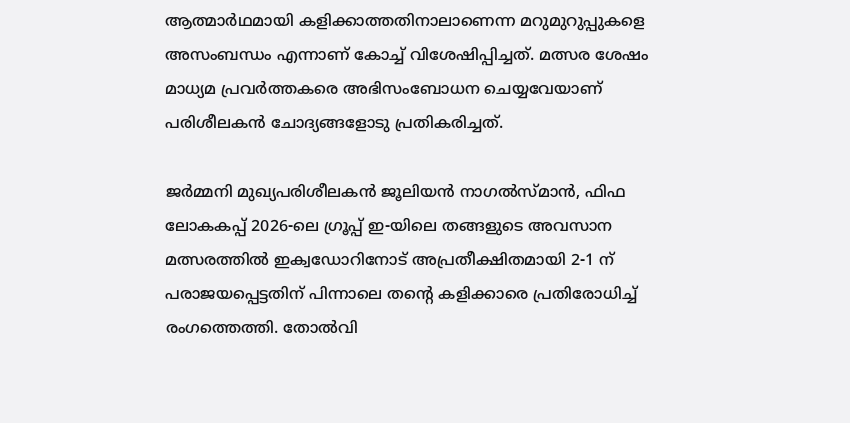ആത്മാർഥമായി കളിക്കാത്തതിനാലാണെന്ന മറുമുറുപ്പുകളെ അസംബന്ധം എന്നാണ് കോച്ച് വിശേഷിപ്പിച്ചത്. മത്സര ശേഷം മാധ്യമ പ്രവർത്തകരെ അഭിസംബോധന ചെയ്യവേയാണ് പരിശീലകൻ ചോദ്യങ്ങളോടു പ്രതികരിച്ചത്.

ജർമ്മനി മുഖ്യപരിശീലകൻ ജൂലിയൻ നാഗൽസ്മാൻ, ഫിഫ ലോകകപ്പ് 2026-ലെ ഗ്രൂപ്പ് ഇ-യിലെ തങ്ങളുടെ അവസാന മത്സരത്തിൽ ഇക്വഡോറിനോട് അപ്രതീക്ഷിതമായി 2-1 ന് പരാജയപ്പെട്ടതിന് പിന്നാലെ തന്റെ കളിക്കാരെ പ്രതിരോധിച്ച് രംഗത്തെത്തി. തോൽവി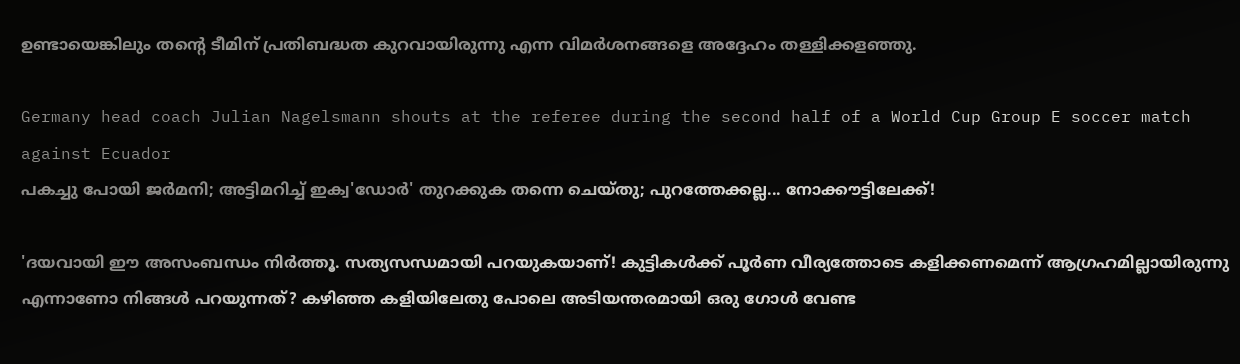ഉണ്ടായെങ്കിലും തന്റെ ടീമിന് പ്രതിബദ്ധത കുറവായിരുന്നു എന്ന വിമർശനങ്ങളെ അദ്ദേഹം തള്ളിക്കളഞ്ഞു.

Germany head coach Julian Nagelsmann shouts at the referee during the second half of a World Cup Group E soccer match against Ecuador
പകച്ചു പോയി ജര്‍മനി; അട്ടിമറിച്ച് ഇക്വ'ഡോര്‍' തുറക്കുക തന്നെ ചെയ്തു; പുറത്തേക്കല്ല... നോക്കൗട്ടിലേക്ക്!

'ദയവായി ഈ അസംബന്ധം നിർത്തൂ. സത്യസന്ധമായി പറയുകയാണ്! കുട്ടികൾക്ക് പൂർണ വീര്യത്തോടെ കളിക്കണമെന്ന് ആഗ്രഹമില്ലായിരുന്നു എന്നാണോ നിങ്ങൾ പറയുന്നത്? കഴിഞ്ഞ കളിയിലേതു പോലെ അടിയന്തരമായി ഒരു ഗോൾ വേണ്ട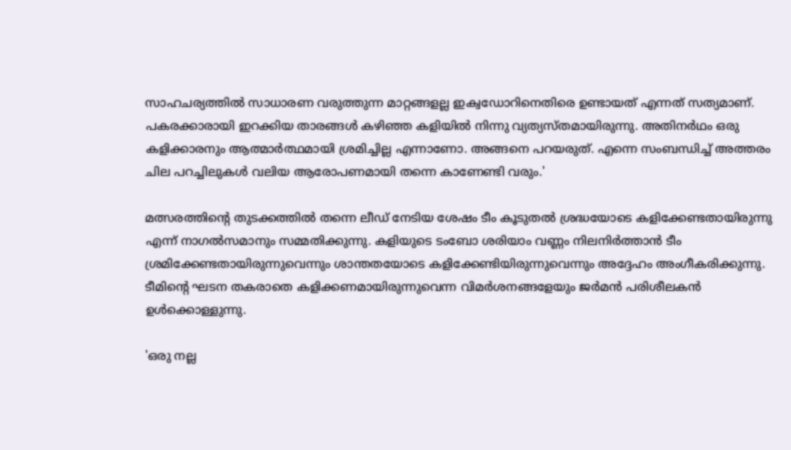സാഹചര്യത്തിൽ സാധാരണ വരുത്തുന്ന മാറ്റങ്ങളല്ല ഇക്വഡോറിനെതിരെ ഉണ്ടായത് എന്നത് സത്യമാണ്. പകരക്കാരായി ഇറക്കിയ താരങ്ങൾ കഴിഞ്ഞ കളിയിൽ നിന്നു വ്യത്യസ്തമായിരുന്നു. അതിനർഥം ഒരു കളിക്കാരനും ആത്മാർത്ഥമായി ശ്രമിച്ചില്ല എന്നാണോ. അങ്ങനെ പറയരുത്. എന്നെ സംബന്ധിച്ച് അത്തരം ചില പറച്ചിലുകൾ വലിയ ആരോപണമായി തന്നെ കാണേണ്ടി വരും.'

മത്സരത്തിന്റെ തുടക്കത്തിൽ തന്നെ ലീഡ് നേടിയ ശേഷം ടീം കൂടുതൽ ശ്രദ്ധയോടെ കളിക്കേണ്ടതായിരുന്നു എന്ന് നാഗൽസമാനും സമ്മതിക്കുന്നു. കളിയുടെ ടംബോ ശരിയാം വണ്ണം നിലനിർത്താൻ ടീം ശ്രമിക്കേണ്ടതായിരുന്നുവെന്നും ശാന്തതയോടെ കളിക്കേണ്ടിയിരുന്നുവെന്നും അദ്ദേഹം അംഗീകരിക്കുന്നു. ടീമിന്റെ ഘടന തകരാതെ കളിക്കണമായിരുന്നുവെന്ന വിമർശനങ്ങളേയും ജർമൻ പരിശീലകൻ ഉൾക്കൊള്ളുന്നു.

'ഒരു നല്ല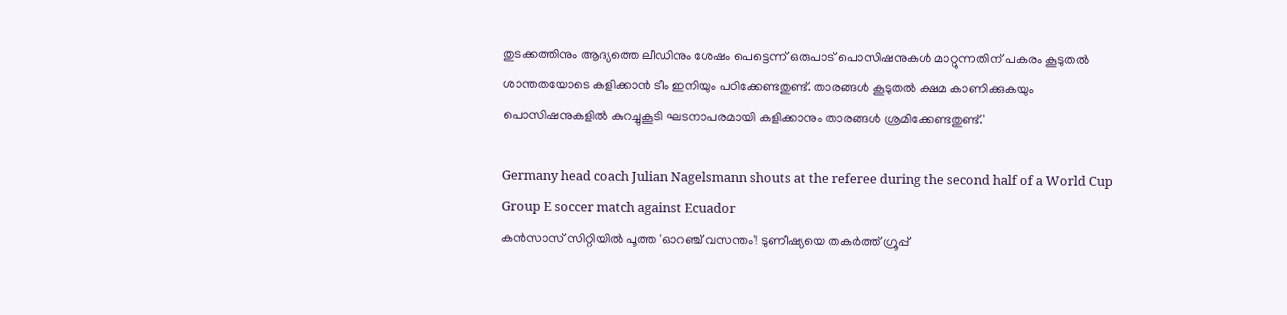തുടക്കത്തിനും ആദ്യത്തെ ലീഡിനും ശേഷം പെട്ടെന്ന് ഒരുപാട് പൊസിഷനുകൾ മാറ്റുന്നതിന് പകരം കൂടുതൽ ശാന്തതയോടെ കളിക്കാൻ ടീം ഇനിയും പഠിക്കേണ്ടതുണ്ട്. താരങ്ങൾ കൂടുതൽ ക്ഷമ കാണിക്കുകയും പൊസിഷനുകളിൽ കുറച്ചുകൂടി ഘടനാപരമായി കളിക്കാനും താരങ്ങൾ ശ്രമിക്കേണ്ടതുണ്ട്.'

Germany head coach Julian Nagelsmann shouts at the referee during the second half of a World Cup Group E soccer match against Ecuador
കൻസാസ് സിറ്റിയിൽ പൂത്ത 'ഓറഞ്ച് വസന്തം'! ടുണീഷ്യയെ തകര്‍ത്ത് ഗ്രൂപ്പ്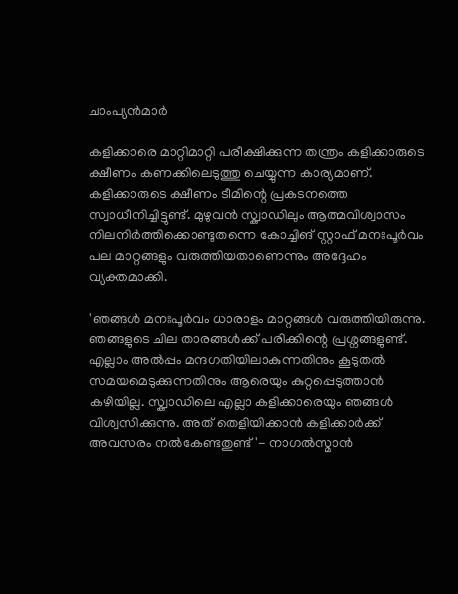ചാംപ്യന്‍മാര്‍

കളിക്കാരെ മാറ്റിമാറ്റി പരീക്ഷിക്കുന്ന തന്ത്രം കളിക്കാരുടെ ക്ഷീണം കണക്കിലെടുത്തു ചെയ്യുന്ന കാര്യമാണ്. കളിക്കാരുടെ ക്ഷീണം ടീമിന്റെ പ്രകടനത്തെ സ്വാധീനിച്ചിട്ടുണ്ട്. മുഴുവൻ സ്ക്വാഡിലും ആത്മവിശ്വാസം നിലനിർത്തിക്കൊണ്ടുതന്നെ കോച്ചിങ് സ്റ്റാഫ് മനഃപൂർവം പല മാറ്റങ്ങളും വരുത്തിയതാണെന്നും അദ്ദേഹം വ്യക്തമാക്കി.

'ഞങ്ങൾ മനഃപൂർവം ധാരാളം മാറ്റങ്ങൾ വരുത്തിയിരുന്നു. ഞങ്ങളുടെ ചില താരങ്ങൾക്ക് പരിക്കിന്റെ പ്രശ്നങ്ങളുണ്ട്. എല്ലാം അൽപ്പം മന്ദഗതിയിലാകുന്നതിനും കൂടുതൽ സമയമെടുക്കുന്നതിനും ആരെയും കുറ്റപ്പെടുത്താൻ കഴിയില്ല. സ്ക്വാഡിലെ എല്ലാ കളിക്കാരെയും ഞങ്ങൾ വിശ്വസിക്കുന്നു. അത് തെളിയിക്കാൻ കളിക്കാർക്ക് അവസരം നൽകേണ്ടതുണ്ട്'- നാഗൽസ്മാൻ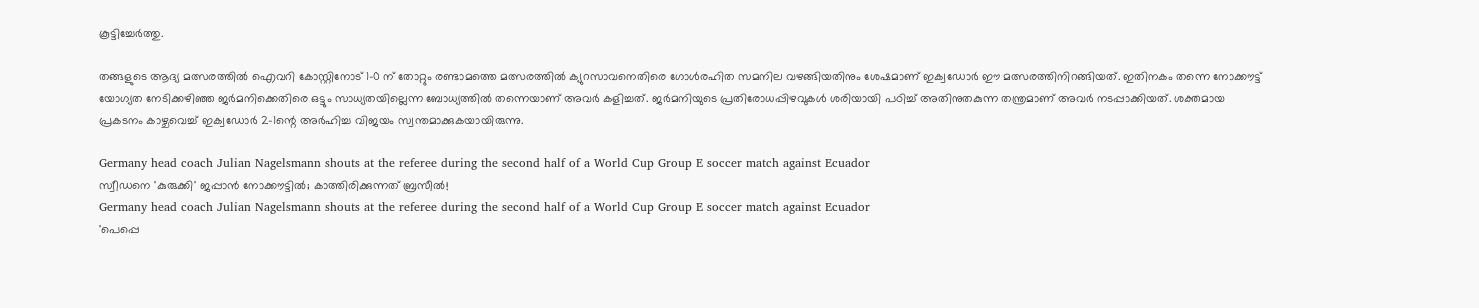കൂട്ടിച്ചേർത്തു.

തങ്ങളുടെ ആദ്യ മത്സരത്തിൽ ഐവറി കോസ്റ്റിനോട് 1-0 ന് തോറ്റും രണ്ടാമത്തെ മത്സരത്തിൽ ക്യുറസാവനെതിരെ ഗോൾരഹിത സമനില വഴങ്ങിയതിനും ശേഷമാണ് ഇക്വഡോർ ഈ മത്സരത്തിനിറങ്ങിയത്. ഇതിനകം തന്നെ നോക്കൗട്ട് യോഗ്യത നേടിക്കഴിഞ്ഞ ജർമനിക്കെതിരെ ഒട്ടും സാധ്യതയില്ലെന്ന ബോധ്യത്തിൽ തന്നെയാണ് അവർ കളിച്ചത്. ജർമനിയുടെ പ്രതിരോധപ്പിഴവുകൾ ശരിയായി പഠിച്ച് അതിനുതകുന്ന തന്ത്രമാണ് അവർ നടപ്പാക്കിയത്. ശക്തമായ പ്രകടനം കാഴ്ചവെച്ച് ഇക്വഡോർ 2-1ന്റെ അർഹിച്ച വിജയം സ്വന്തമാക്കുകയായിരുന്നു.

Germany head coach Julian Nagelsmann shouts at the referee during the second half of a World Cup Group E soccer match against Ecuador
സ്വീഡനെ 'കുരുക്കി' ജപ്പാന്‍ നോക്കൗട്ടില്‍; കാത്തിരിക്കുന്നത് ബ്രസീല്‍!
Germany head coach Julian Nagelsmann shouts at the referee during the second half of a World Cup Group E soccer match against Ecuador
'പെപ്പെ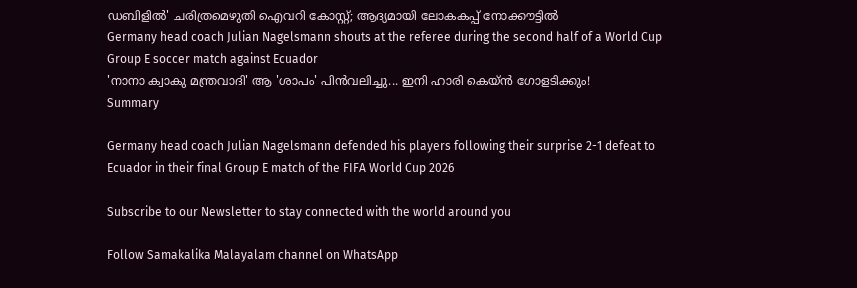ഡബിളില്‍' ചരിത്രമെഴുതി ഐവറി കോസ്റ്റ്; ആദ്യമായി ലോകകപ്പ് നോക്കൗട്ടിൽ
Germany head coach Julian Nagelsmann shouts at the referee during the second half of a World Cup Group E soccer match against Ecuador
'നാനാ ക്വാകു മന്ത്രവാദി' ആ 'ശാപം' പിൻവലിച്ചു... ഇനി ഹാരി കെയ്ൻ ഗോളടിക്കും!
Summary

Germany head coach Julian Nagelsmann defended his players following their surprise 2-1 defeat to Ecuador in their final Group E match of the FIFA World Cup 2026

Subscribe to our Newsletter to stay connected with the world around you

Follow Samakalika Malayalam channel on WhatsApp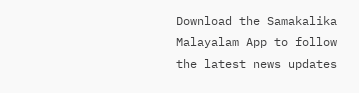Download the Samakalika Malayalam App to follow the latest news updates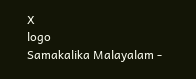X
logo
Samakalika Malayalam -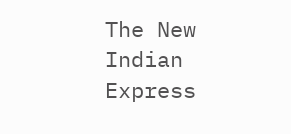The New Indian Express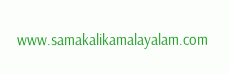www.samakalikamalayalam.com